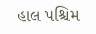હાલ પશ્ચિમ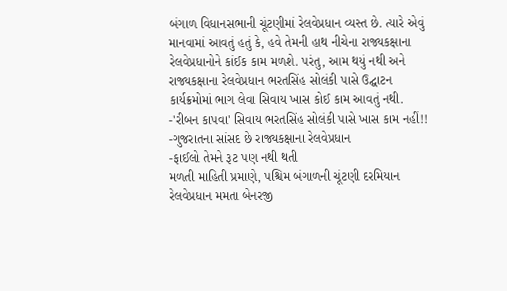બંગાળ વિધાનસભાની ચૂંટણીમાં રેલવેપ્રધાન વ્યસ્ત છે. ત્યારે એવું માનવામાં આવતું હતું કે, હવે તેમની હાથ નીચેના રાજ્યકક્ષાના રેલવેપ્રધાનોને કાંઈક કામ મળશે. પરંતુ, આમ થયું નથી અને રાજ્યકક્ષાના રેલવેપ્રધાન ભરતસિંહ સોલંકી પાસે ઉદ્ઘાટન કાર્યક્રમોમાં ભાગ લેવા સિવાય ખાસ કોઈ કામ આવતું નથી.
-'રીબન કાપવા' સિવાય ભરતસિંહ સોલંકી પાસે ખાસ કામ નહીં!!
-ગુજરાતના સાંસદ છે રાજ્યકક્ષાના રેલવેપ્રધાન
-ફાઈલો તેમને રૂટ પણ નથી થતી
મળતી માહિતી પ્રમાણે, પશ્ચિમ બંગાળની ચૂંટણી દરમિયાન રેલવેપ્રધાન મમતા બેનરજી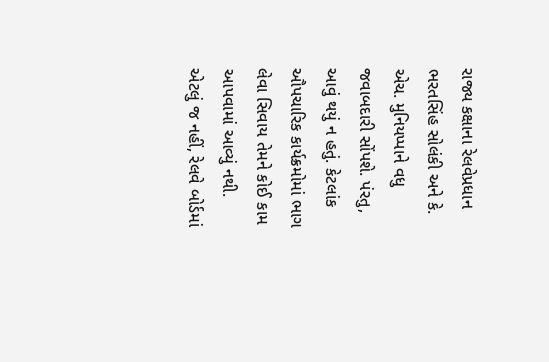રાજ્ય કક્ષાના રેલવેપ્રધાન ભરતસિંહ સોલંકી અને કે. એચ. મુનિયપ્પાને વધુ જવાબદારી સોંપશે. પંરતુ, આવું થયું ન હતું. કેટલાંક ઔપચારિક કાર્યક્રમોમાં ભાગ લેવા સિવાય તેમને કોઈ કામ આપવામાં આવ્યું નથી. એટલું જ નહીં, રેલવે બોર્ડમાં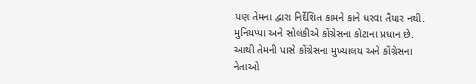પણ તેમના દ્વારા નિર્દેશિત કામને કાને ધરવા તૈયાર નથી.
મુનિયપ્પા અને સોલંકીએ કોંગ્રેસના કોટાના પ્રધાન છે. આથી તેમની પાસે કોંગ્રેસના મુખ્યાલય અને કોંગ્રેસના નેતાઓ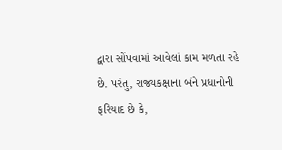દ્વારા સોંપવામાં આવેલાં કામ મળતા રહે છે. પરંતુ, રાજ્યકક્ષાના બંને પ્રધાનોની ફરિયાદ છે કે,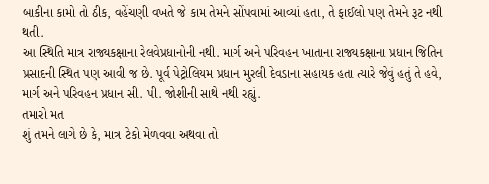બાકીના કામો તો ઠીક, વહેંચણી વખતે જે કામ તેમને સોંપવામાં આવ્યાં હતા, તે ફાઈલો પણ તેમને રૂટ નથી થતી.
આ સ્થિતિ માત્ર રાજ્યકક્ષાના રેલવેપ્રધાનોની નથી. માર્ગ અને પરિવહન ખાતાના રાજ્યકક્ષાના પ્રધાન જિતિન પ્રસાદની સ્થિત પણ આવી જ છે. પૂર્વ પેટ્રોલિયમ પ્રધાન મુરલી દેવડાના સહાયક હતા ત્યારે જેવું હતું તે હવે, માર્ગ અને પરિવહન પ્રધાન સી. પી. જોશીની સાથે નથી રહ્યું.
તમારો મત
શું તમને લાગે છે કે, માત્ર ટેકો મેળવવા અથવા તો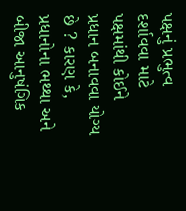પક્ષનું પ્રભુત્વ દર્શાવવા માટે પક્ષમાંથી કોઈને પ્રધાન બનાવવા યોગ્ય છે ? કારણ કે, પ્રધાનોના ભથ્થા અને બીજા આનુષંગિક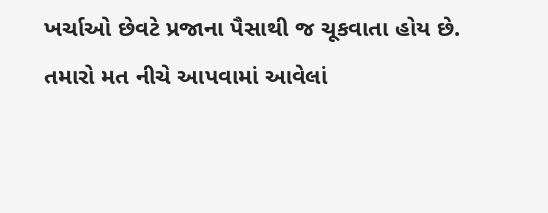ખર્ચાઓ છેવટે પ્રજાના પૈસાથી જ ચૂકવાતા હોય છે. તમારો મત નીચે આપવામાં આવેલાં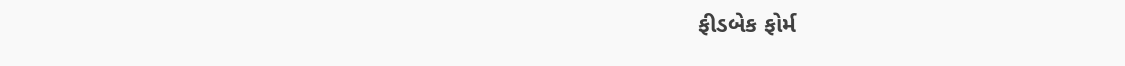ફીડબેક ફોર્મ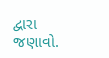દ્વારા જણાવો.